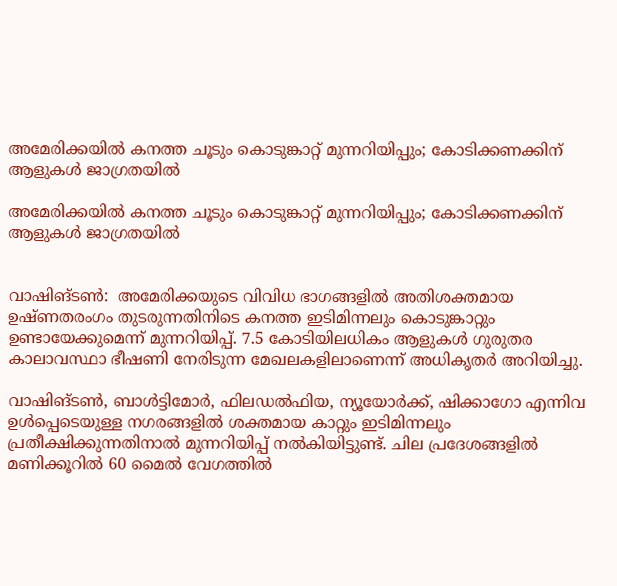അമേരിക്കയിൽ കനത്ത ചൂടും കൊടുങ്കാറ്റ് മുന്നറിയിപ്പും; കോടിക്കണക്കിന് ആളുകൾ ജാഗ്രതയിൽ

അമേരിക്കയിൽ കനത്ത ചൂടും കൊടുങ്കാറ്റ് മുന്നറിയിപ്പും; കോടിക്കണക്കിന് ആളുകൾ ജാഗ്രതയിൽ


വാഷിങ്ടൺ:  അമേരിക്കയുടെ വിവിധ ഭാഗങ്ങളിൽ അതിശക്തമായ ഉഷ്ണതരംഗം തുടരുന്നതിനിടെ കനത്ത ഇടിമിന്നലും കൊടുങ്കാറ്റും ഉണ്ടായേക്കുമെന്ന് മുന്നറിയിപ്പ്. 7.5 കോടിയിലധികം ആളുകൾ ഗുരുതര കാലാവസ്ഥാ ഭീഷണി നേരിടുന്ന മേഖലകളിലാണെന്ന് അധികൃതർ അറിയിച്ചു.

വാഷിങ്ടൺ, ബാൾട്ടിമോർ, ഫിലഡൽഫിയ, ന്യൂയോർക്ക്, ഷിക്കാഗോ എന്നിവ ഉൾപ്പെടെയുള്ള നഗരങ്ങളിൽ ശക്തമായ കാറ്റും ഇടിമിന്നലും പ്രതീക്ഷിക്കുന്നതിനാൽ മുന്നറിയിപ്പ് നൽകിയിട്ടുണ്ട്. ചില പ്രദേശങ്ങളിൽ മണിക്കൂറിൽ 60 മൈൽ വേഗത്തിൽ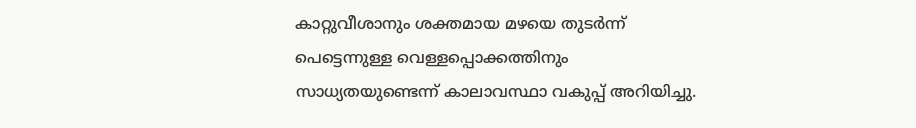കാറ്റുവീശാനും ശക്തമായ മഴയെ തുടർന്ന് പെട്ടെന്നുള്ള വെള്ളപ്പൊക്കത്തിനും സാധ്യതയുണ്ടെന്ന് കാലാവസ്ഥാ വകുപ്പ് അറിയിച്ചു.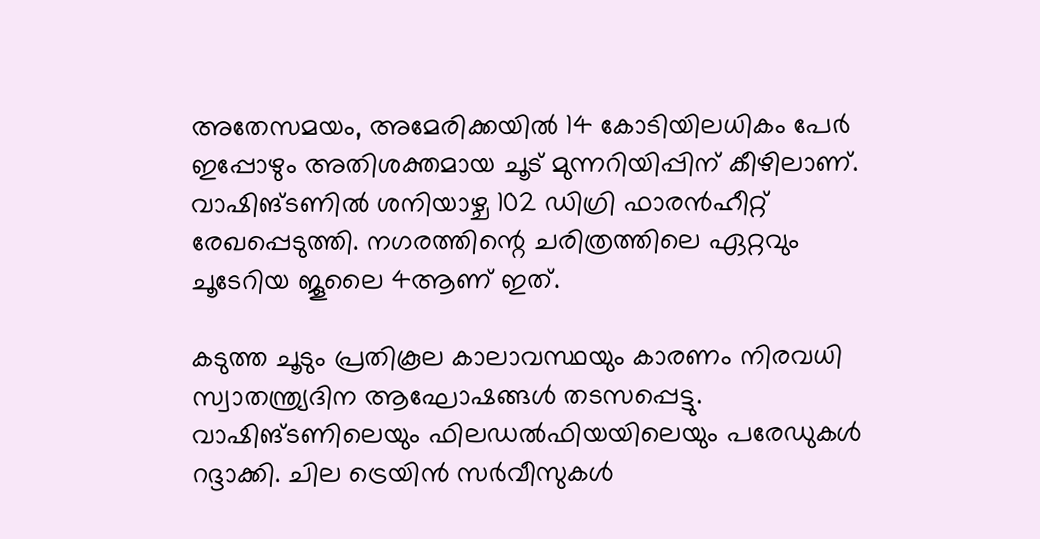അതേസമയം, അമേരിക്കയിൽ 14 കോടിയിലധികം പേർ ഇപ്പോഴും അതിശക്തമായ ചൂട് മുന്നറിയിപ്പിന് കീഴിലാണ്. വാഷിങ്ടണിൽ ശനിയാഴ്ച 102 ഡിഗ്രി ഫാരൻഹീറ്റ് രേഖപ്പെടുത്തി. നഗരത്തിന്റെ ചരിത്രത്തിലെ ഏറ്റവും ചൂടേറിയ ജൂലൈ 4ആണ് ഇത്.

കടുത്ത ചൂടും പ്രതികൂല കാലാവസ്ഥയും കാരണം നിരവധി സ്വാതന്ത്ര്യദിന ആഘോഷങ്ങൾ തടസപ്പെട്ടു. വാഷിങ്ടണിലെയും ഫിലഡൽഫിയയിലെയും പരേഡുകൾ റദ്ദാക്കി. ചില ട്രെയിൻ സർവീസുകൾ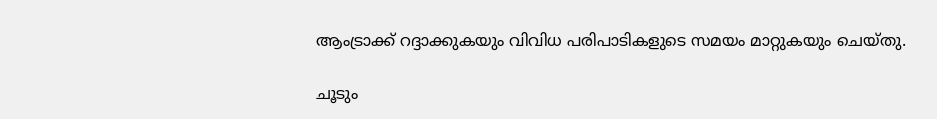ആംട്രാക്ക് റദ്ദാക്കുകയും വിവിധ പരിപാടികളുടെ സമയം മാറ്റുകയും ചെയ്തു.

ചൂടും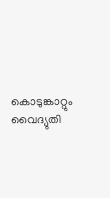കൊടുങ്കാറ്റും വൈദ്യുതി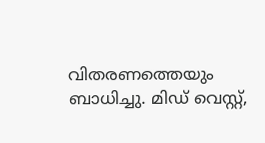വിതരണത്തെയും ബാധിച്ചു. മിഡ് വെസ്റ്റ്,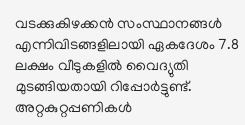വടക്കുകിഴക്കൻ സംസ്ഥാനങ്ങൾ എന്നിവിടങ്ങളിലായി ഏകദേശം 7.8 ലക്ഷം വീടുകളിൽ വൈദ്യുതി മുടങ്ങിയതായി റിപ്പോർട്ടുണ്ട്. അറ്റകുറ്റപ്പണികൾ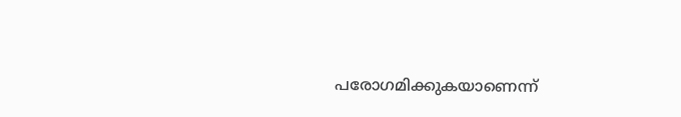പരോഗമിക്കുകയാണെന്ന്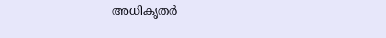അധികൃതർ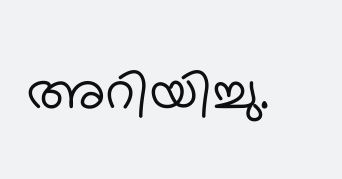അറിയിച്ചു.